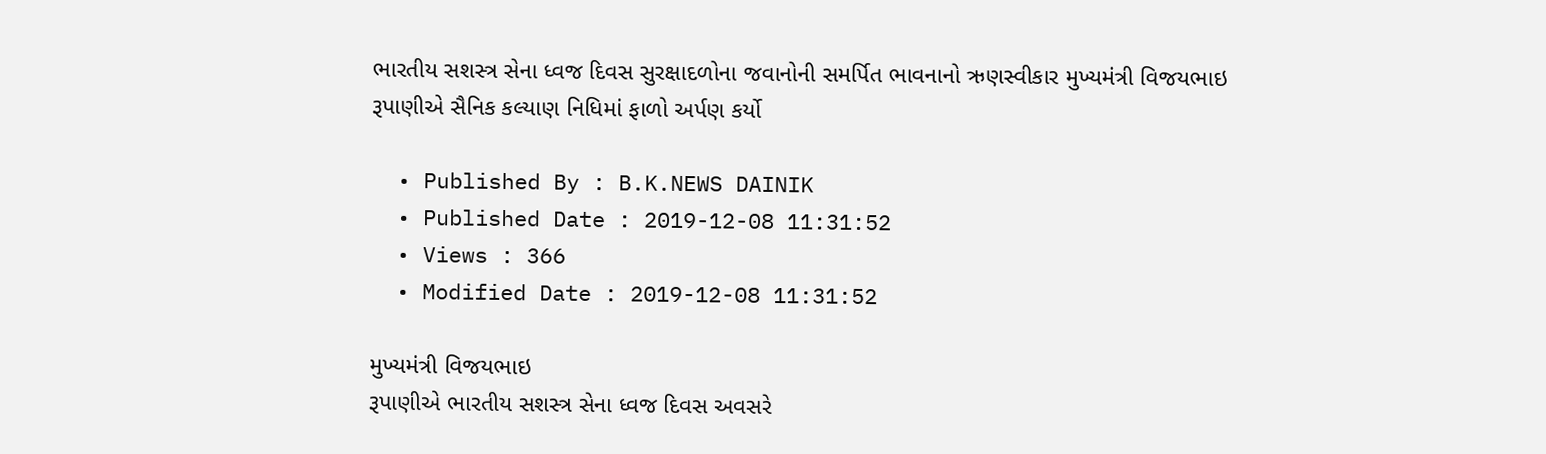ભારતીય સશસ્ત્ર સેના ધ્વજ દિવસ સુરક્ષાદળોના જવાનોની સમર્પિત ભાવનાનો ઋણસ્વીકાર મુખ્યમંત્રી વિજયભાઇ રૂપાણીએ સૈનિક કલ્યાણ નિધિમાં ફાળો અર્પણ કર્યો

  • Published By : B.K.NEWS DAINIK
  • Published Date : 2019-12-08 11:31:52
  • Views : 366
  • Modified Date : 2019-12-08 11:31:52

મુખ્યમંત્રી વિજયભાઇ
રૂપાણીએ ભારતીય સશસ્ત્ર સેના ધ્વજ દિવસ અવસરે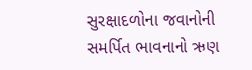સુરક્ષાદળોના જવાનોની
સમર્પિત ભાવનાનો ઋણ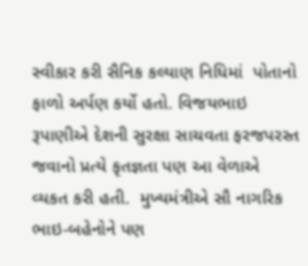સ્વીકાર કરી સૈનિક કલ્યાણ નિધિમાં  પોતાનો ફાળો અર્પણ કર્યો હતો. વિજયભાઇ રૂપાણીએ દેશની સુરક્ષા સાચવતા ફરજપરસ્ત જવાનો પ્રત્યે કૃતજ્ઞતા પણ આ વેળાએ વ્યકત કરી હતી.  મુખ્યમંત્રીએ સૌ નાગરિક ભાઇ-બહેનોને પણ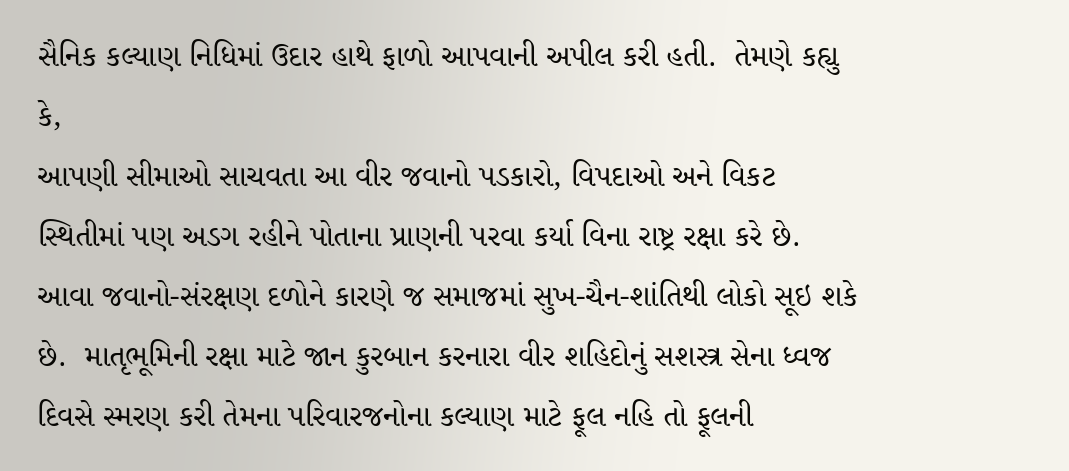સૈનિક કલ્યાણ નિધિમાં ઉદાર હાથે ફાળો આપવાની અપીલ કરી હતી.  તેમણે કહ્યુ કે,
આપણી સીમાઓ સાચવતા આ વીર જવાનો પડકારો, વિપદાઓ અને વિકટ સ્થિતીમાં પણ અડગ રહીને પોતાના પ્રાણની પરવા કર્યા વિના રાષ્ટ્ર રક્ષા કરે છે.  આવા જવાનો-સંરક્ષણ દળોને કારણે જ સમાજમાં સુખ-ચૈન-શાંતિથી લોકો સૂઇ શકે છે.  માતૃભૂમિની રક્ષા માટે જાન કુરબાન કરનારા વીર શહિદોનું સશસ્ત્ર સેના ધ્વજ દિવસે સ્મરણ કરી તેમના પરિવારજનોના કલ્યાણ માટે ફૂલ નહિ તો ફૂલની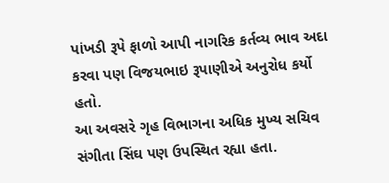પાંખડી રૂપે ફાળો આપી નાગરિક કર્તવ્ય ભાવ અદા કરવા પણ વિજયભાઇ રૂપાણીએ અનુરોધ કર્યો હતો.
આ અવસરે ગૃહ વિભાગના અધિક મુખ્ય સચિવ  સંગીતા સિંઘ પણ ઉપસ્થિત રહ્યા હતા.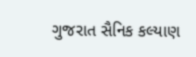ગુજરાત સૈનિક કલ્યાણ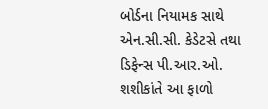બોર્ડના નિયામક સાથે એન.સી.સી. કેડેટસે તથા ડિફેન્સ પી.આર.ઓ. શશીકાંતે આ ફાળો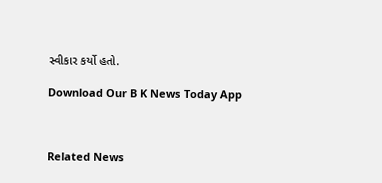સ્વીકાર કર્યો હતો.

Download Our B K News Today App



Related News